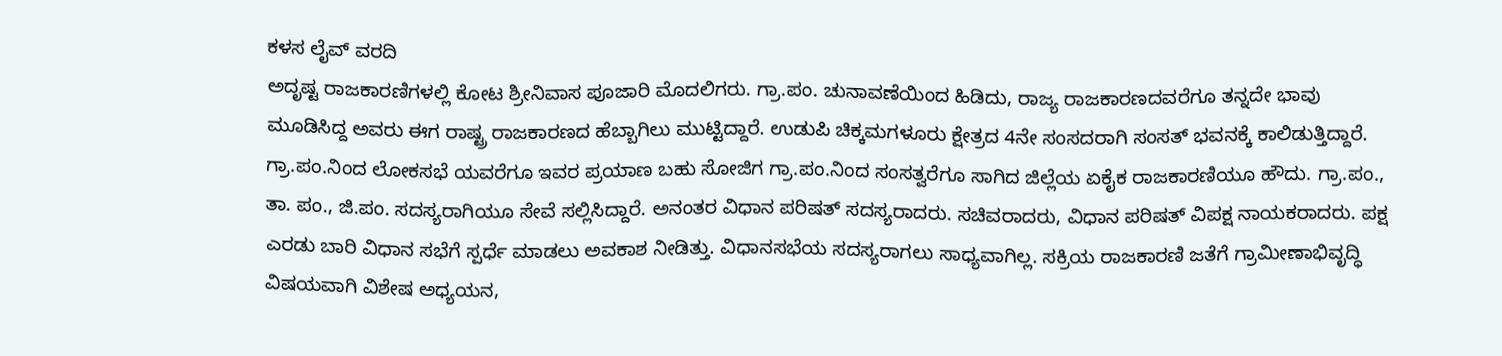ಕಳಸ ಲೈವ್ ವರದಿ
ಅದೃಷ್ಟ ರಾಜಕಾರಣಿಗಳಲ್ಲಿ ಕೋಟ ಶ್ರೀನಿವಾಸ ಪೂಜಾರಿ ಮೊದಲಿಗರು. ಗ್ರಾ.ಪಂ. ಚುನಾವಣೆಯಿಂದ ಹಿಡಿದು, ರಾಜ್ಯ ರಾಜಕಾರಣದವರೆಗೂ ತನ್ನದೇ ಭಾವು ಮೂಡಿಸಿದ್ದ ಅವರು ಈಗ ರಾಷ್ಟ್ರ ರಾಜಕಾರಣದ ಹೆಬ್ಬಾಗಿಲು ಮುಟ್ಟಿದ್ದಾರೆ. ಉಡುಪಿ ಚಿಕ್ಕಮಗಳೂರು ಕ್ಷೇತ್ರದ 4ನೇ ಸಂಸದರಾಗಿ ಸಂಸತ್ ಭವನಕ್ಕೆ ಕಾಲಿಡುತ್ತಿದ್ದಾರೆ. ಗ್ರಾ.ಪಂ.ನಿಂದ ಲೋಕಸಭೆ ಯವರೆಗೂ ಇವರ ಪ್ರಯಾಣ ಬಹು ಸೋಜಿಗ ಗ್ರಾ.ಪಂ.ನಿಂದ ಸಂಸತ್ವರೆಗೂ ಸಾಗಿದ ಜಿಲ್ಲೆಯ ಏಕೈಕ ರಾಜಕಾರಣಿಯೂ ಹೌದು. ಗ್ರಾ.ಪಂ., ತಾ. ಪಂ., ಜಿ.ಪಂ. ಸದಸ್ಯರಾಗಿಯೂ ಸೇವೆ ಸಲ್ಲಿಸಿದ್ದಾರೆ. ಅನಂತರ ವಿಧಾನ ಪರಿಷತ್ ಸದಸ್ಯರಾದರು. ಸಚಿವರಾದರು, ವಿಧಾನ ಪರಿಷತ್ ವಿಪಕ್ಷ ನಾಯಕರಾದರು. ಪಕ್ಷ ಎರಡು ಬಾರಿ ವಿಧಾನ ಸಭೆಗೆ ಸ್ಪರ್ಧೆ ಮಾಡಲು ಅವಕಾಶ ನೀಡಿತ್ತು. ವಿಧಾನಸಭೆಯ ಸದಸ್ಯರಾಗಲು ಸಾಧ್ಯವಾಗಿಲ್ಲ. ಸಕ್ರಿಯ ರಾಜಕಾರಣಿ ಜತೆಗೆ ಗ್ರಾಮೀಣಾಭಿವೃದ್ಧಿ ವಿಷಯವಾಗಿ ವಿಶೇಷ ಅಧ್ಯಯನ,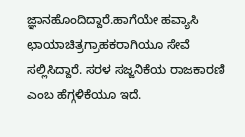ಜ್ಞಾನಹೊಂದಿದ್ದಾರೆ.ಹಾಗೆಯೇ ಹವ್ಯಾಸಿ ಛಾಯಾಚಿತ್ರಗ್ರಾಹಕರಾಗಿಯೂ ಸೇವೆ ಸಲ್ಲಿಸಿದ್ದಾರೆ. ಸರಳ ಸಜ್ಜನಿಕೆಯ ರಾಜಕಾರಣಿ ಎಂಬ ಹೆಗ್ಗಳಿಕೆಯೂ ಇದೆ.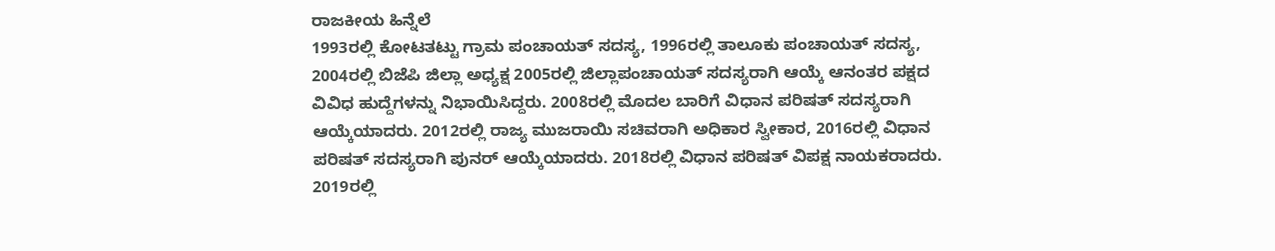ರಾಜಕೀಯ ಹಿನ್ನೆಲೆ
1993ರಲ್ಲಿ ಕೋಟತಟ್ಟು ಗ್ರಾಮ ಪಂಚಾಯತ್ ಸದಸ್ಯ, 1996ರಲ್ಲಿ ತಾಲೂಕು ಪಂಚಾಯತ್ ಸದಸ್ಯ, 2004ರಲ್ಲಿ ಬಿಜೆಪಿ ಜಿಲ್ಲಾ ಅಧ್ಯಕ್ಷ 2005ರಲ್ಲಿ ಜಿಲ್ಲಾಪಂಚಾಯತ್ ಸದಸ್ಯರಾಗಿ ಆಯ್ಕೆ ಆನಂತರ ಪಕ್ಷದ ವಿವಿಧ ಹುದ್ದೆಗಳನ್ನು ನಿಭಾಯಿಸಿದ್ದರು. 2008ರಲ್ಲಿ ಮೊದಲ ಬಾರಿಗೆ ವಿಧಾನ ಪರಿಷತ್ ಸದಸ್ಯರಾಗಿ ಆಯ್ಕೆಯಾದರು. 2012ರಲ್ಲಿ ರಾಜ್ಯ ಮುಜರಾಯಿ ಸಚಿವರಾಗಿ ಅಧಿಕಾರ ಸ್ವೀಕಾರ, 2016ರಲ್ಲಿ ವಿಧಾನ ಪರಿಷತ್ ಸದಸ್ಯರಾಗಿ ಪುನರ್ ಆಯ್ಕೆಯಾದರು. 2018ರಲ್ಲಿ ವಿಧಾನ ಪರಿಷತ್ ವಿಪಕ್ಷ ನಾಯಕರಾದರು. 2019ರಲ್ಲಿ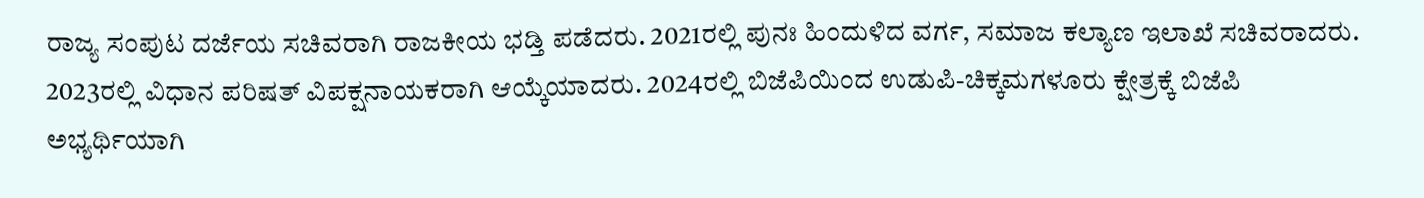ರಾಜ್ಯ ಸಂಪುಟ ದರ್ಜೆಯ ಸಚಿವರಾಗಿ ರಾಜಕೀಯ ಭಡ್ತಿ ಪಡೆದರು. 2021ರಲ್ಲಿ ಪುನಃ ಹಿಂದುಳಿದ ವರ್ಗ, ಸಮಾಜ ಕಲ್ಯಾಣ ಇಲಾಖೆ ಸಚಿವರಾದರು. 2023ರಲ್ಲಿ ವಿಧಾನ ಪರಿಷತ್ ವಿಪಕ್ಷನಾಯಕರಾಗಿ ಆಯ್ಕೆಯಾದರು. 2024ರಲ್ಲಿ ಬಿಜೆಪಿಯಿಂದ ಉಡುಪಿ-ಚಿಕ್ಕಮಗಳೂರು ಕ್ಷೇತ್ರಕ್ಕೆ ಬಿಜೆಪಿ ಅಭ್ಯರ್ಥಿಯಾಗಿ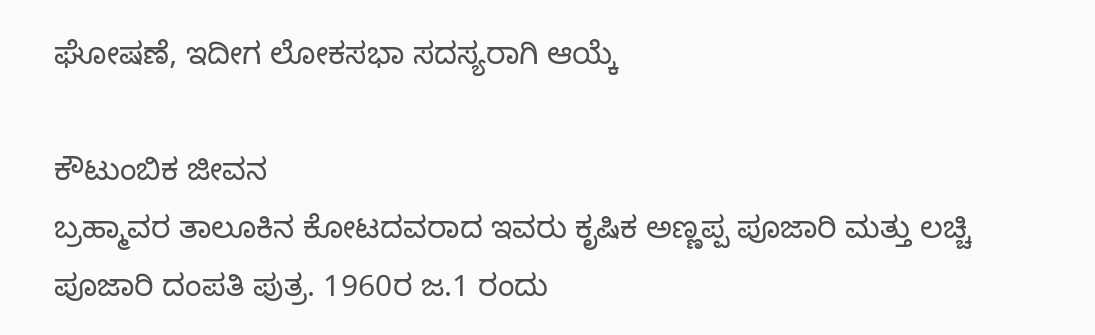ಘೋಷಣೆ, ಇದೀಗ ಲೋಕಸಭಾ ಸದಸ್ಯರಾಗಿ ಆಯ್ಕೆ

ಕೌಟುಂಬಿಕ ಜೀವನ
ಬ್ರಹ್ಮಾವರ ತಾಲೂಕಿನ ಕೋಟದವರಾದ ಇವರು ಕೃಷಿಕ ಅಣ್ಣಪ್ಪ ಪೂಜಾರಿ ಮತ್ತು ಲಚ್ಚಿ ಪೂಜಾರಿ ದಂಪತಿ ಪುತ್ರ. 1960ರ ಜ.1 ರಂದು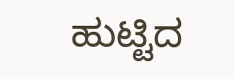ಹುಟ್ಟಿದ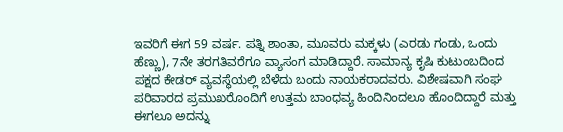ಇವರಿಗೆ ಈಗ 59 ವರ್ಷ. ಪತ್ನಿ ಶಾಂತಾ, ಮೂವರು ಮಕ್ಕಳು (ಎರಡು ಗಂಡು, ಒಂದು ಹೆಣ್ಣು), 7ನೇ ತರಗತಿವರೆಗೂ ವ್ಯಾಸಂಗ ಮಾಡಿದ್ದಾರೆ. ಸಾಮಾನ್ಯ ಕೃಷಿ ಕುಟುಂಬದಿಂದ ಪಕ್ಷದ ಕೇಡರ್ ವ್ಯವಸ್ಥೆಯಲ್ಲಿ ಬೆಳೆದು ಬಂದು ನಾಯಕರಾದವರು. ವಿಶೇಷವಾಗಿ ಸಂಘ ಪರಿವಾರದ ಪ್ರಮುಖರೊಂದಿಗೆ ಉತ್ತಮ ಬಾಂಧವ್ಯ ಹಿಂದಿನಿಂದಲೂ ಹೊಂದಿದ್ದಾರೆ ಮತ್ತು ಈಗಲೂ ಅದನ್ನು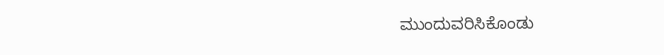ಮುಂದುವರಿಸಿಕೊಂಡು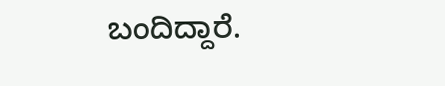ಬಂದಿದ್ದಾರೆ.